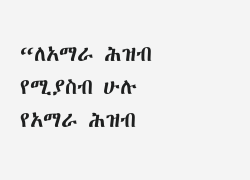“ለአማራ ሕዝብ የሚያስብ ሁሉ የአማራ ሕዝብ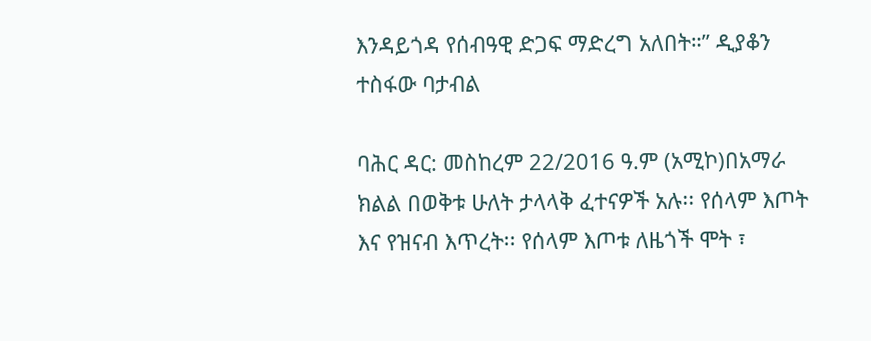እንዳይጎዳ የሰብዓዊ ድጋፍ ማድረግ አለበት።” ዲያቆን ተስፋው ባታብል

ባሕር ዳር: መስከረም 22/2016 ዓ.ም (አሚኮ)በአማራ ክልል በወቅቱ ሁለት ታላላቅ ፈተናዎች አሉ፡፡ የሰላም እጦት እና የዝናብ እጥረት፡፡ የሰላም እጦቱ ለዜጎች ሞት ፣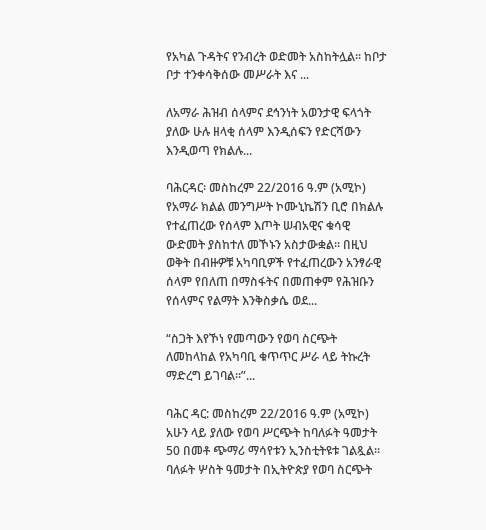የአካል ጉዳትና የንብረት ወድመት አስከትሏል፡፡ ከቦታ ቦታ ተንቀሳቅሰው መሥራት እና ...

ለአማራ ሕዝብ ሰላምና ደኅንነት አወንታዊ ፍላጎት ያለው ሁሉ ዘላቂ ሰላም እንዲሰፍን የድርሻውን እንዲወጣ የክልሉ...

ባሕርዳር፡ መስከረም 22/2016 ዓ.ም (አሚኮ) የአማራ ክልል መንግሥት ኮሙኒኬሽን ቢሮ በክልሉ የተፈጠረው የሰላም እጦት ሠብአዊና ቁሳዊ ውድመት ያስከተለ መኾኑን አስታውቋል። በዚህ ወቅት በብዙዎቹ አካባቢዎች የተፈጠረውን አንፃራዊ ሰላም የበለጠ በማስፋትና በመጠቀም የሕዝቡን የሰላምና የልማት እንቅስቃሴ ወደ...

“ስጋት እየኾነ የመጣውን የወባ ስርጭት ለመከላከል የአካባቢ ቁጥጥር ሥራ ላይ ትኩረት ማድረግ ይገባል።”...

ባሕር ዳር: መስከረም 22/2016 ዓ.ም (አሚኮ) አሁን ላይ ያለው የወባ ሥርጭት ከባለፉት ዓመታት 50 በመቶ ጭማሪ ማሳየቱን ኢንስቲትዩቱ ገልጿል። ባለፉት ሦስት ዓመታት በኢትዮጵያ የወባ ስርጭት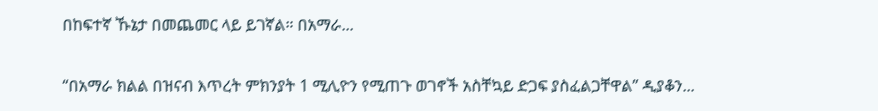በከፍተኛ ኹኔታ በመጨመር ላይ ይገኛል። በአማራ...

“በአማራ ክልል በዝናብ እጥረት ምክንያት 1 ሚሊዮን የሚጠጉ ወገኖች አስቸኳይ ድጋፍ ያስፈልጋቸዋል” ዲያቆን...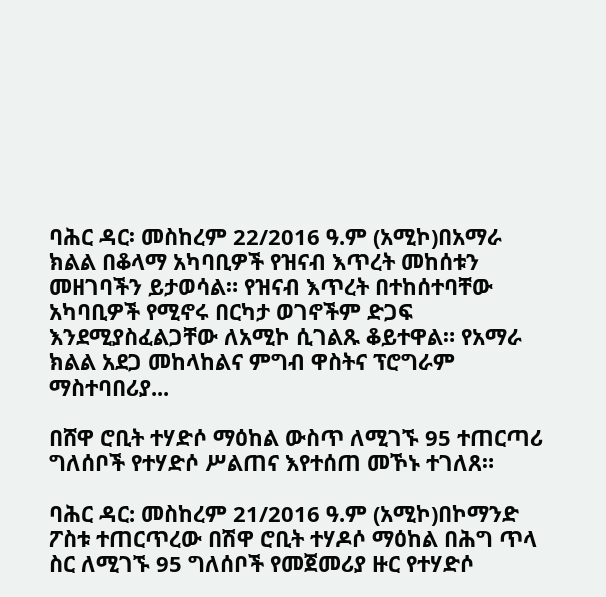ባሕር ዳር፡ መስከረም 22/2016 ዓ.ም (አሚኮ)በአማራ ክልል በቆላማ አካባቢዎች የዝናብ እጥረት መከሰቱን መዘገባችን ይታወሳል። የዝናብ እጥረት በተከሰተባቸው አካባቢዎች የሚኖሩ በርካታ ወገኖችም ድጋፍ እንደሚያስፈልጋቸው ለአሚኮ ሲገልጹ ቆይተዋል። የአማራ ክልል አደጋ መከላከልና ምግብ ዋስትና ፕሮግራም ማስተባበሪያ...

በሸዋ ሮቢት ተሃድሶ ማዕከል ውስጥ ለሚገኙ 95 ተጠርጣሪ ግለሰቦች የተሃድሶ ሥልጠና እየተሰጠ መኾኑ ተገለጸ።

ባሕር ዳር: መስከረም 21/2016 ዓ.ም (አሚኮ)በኮማንድ ፖስቱ ተጠርጥረው በሽዋ ሮቢት ተሃዶሶ ማዕከል በሕግ ጥላ ስር ለሚገኙ 95 ግለሰቦች የመጀመሪያ ዙር የተሃድሶ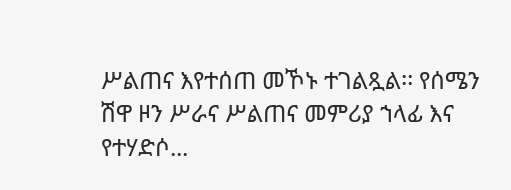ሥልጠና እየተሰጠ መኾኑ ተገልጿል፡፡ የሰሜን ሽዋ ዞን ሥራና ሥልጠና መምሪያ ኀላፊ እና የተሃድሶ...